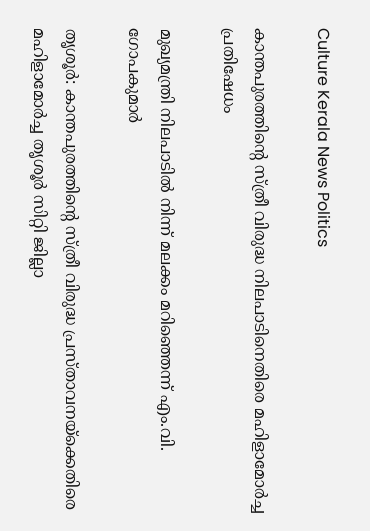Culture Kerala News Politics

കാന്തപുരത്തിൻ്റെ സ്ത്രീ വിരുദ്ധ നിലപാടിനെതിരെ മഹിളാമോർച്ച പ്രതിഷേധം

മുഖ്യമന്ത്രി നിലപാടിൽ നിന്ന് മലക്കം മറിഞ്ഞെന്ന് എം.വി. ഗോപകുമാർ

തൃശൂർ: കാന്തപുരത്തിൻ്റെ സ്ത്രീ വിരുദ്ധ പ്രസ്താവനയ്‌ക്കെതിരെ മഹിളാമോർച്ച തൃശൂർ സിറ്റി ജില്ലാ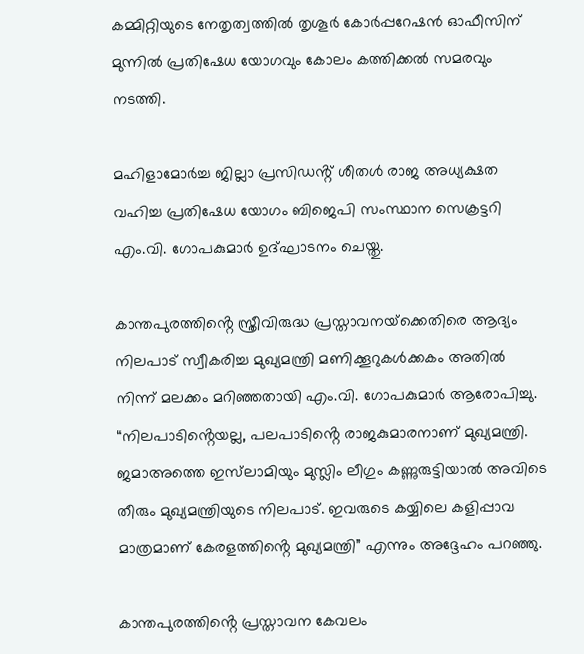കമ്മിറ്റിയുടെ നേതൃത്വത്തിൽ തൃശൂർ കോർപ്പറേഷൻ ഓഫീസിന് മുന്നിൽ പ്രതിഷേധ യോഗവും കോലം കത്തിക്കൽ സമരവും നടത്തി.

മഹിളാമോർച്ച ജില്ലാ പ്രസിഡൻ്റ് ശീതൾ രാജ അധ്യക്ഷത വഹിച്ച പ്രതിഷേധ യോഗം ബിജെപി സംസ്ഥാന സെക്രട്ടറി എം.വി. ഗോപകുമാർ ഉദ്ഘാടനം ചെയ്തു.

കാന്തപുരത്തിൻ്റെ സ്ത്രീവിരുദ്ധ പ്രസ്താവനയ്‌ക്കെതിരെ ആദ്യം നിലപാട് സ്വീകരിച്ച മുഖ്യമന്ത്രി മണിക്കൂറുകൾക്കകം അതിൽ നിന്ന് മലക്കം മറിഞ്ഞതായി എം.വി. ഗോപകുമാർ ആരോപിച്ചു. “നിലപാടിൻ്റെയല്ല, പലപാടിൻ്റെ രാജകുമാരനാണ് മുഖ്യമന്ത്രി. ജമാഅത്തെ ഇസ്‌ലാമിയും മുസ്ലിം ലീഗും കണ്ണുരുട്ടിയാൽ അവിടെ തീരും മുഖ്യമന്ത്രിയുടെ നിലപാട്. ഇവരുടെ കയ്യിലെ കളിപ്പാവ മാത്രമാണ് കേരളത്തിൻ്റെ മുഖ്യമന്ത്രി” എന്നും അദ്ദേഹം പറഞ്ഞു.

കാന്തപുരത്തിൻ്റെ പ്രസ്താവന കേവലം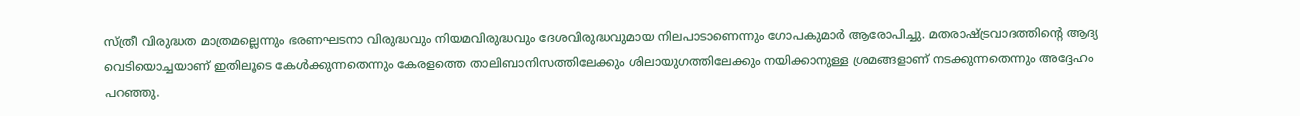സ്ത്രീ വിരുദ്ധത മാത്രമല്ലെന്നും ഭരണഘടനാ വിരുദ്ധവും നിയമവിരുദ്ധവും ദേശവിരുദ്ധവുമായ നിലപാടാണെന്നും ഗോപകുമാർ ആരോപിച്ചു. മതരാഷ്ട്രവാദത്തിൻ്റെ ആദ്യ വെടിയൊച്ചയാണ് ഇതിലൂടെ കേൾക്കുന്നതെന്നും കേരളത്തെ താലിബാനിസത്തിലേക്കും ശിലായുഗത്തിലേക്കും നയിക്കാനുള്ള ശ്രമങ്ങളാണ് നടക്കുന്നതെന്നും അദ്ദേഹം പറഞ്ഞു.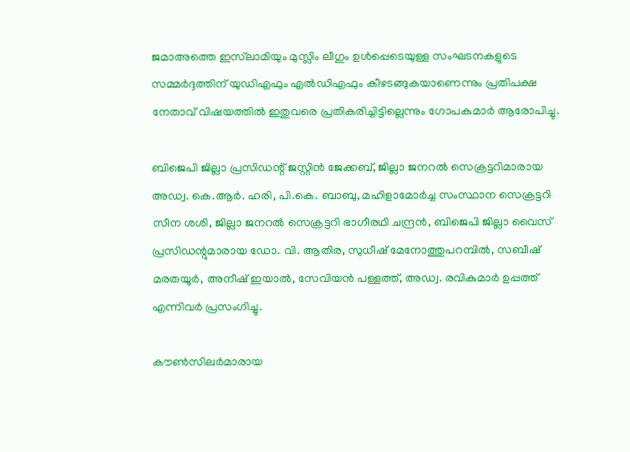ജമാഅത്തെ ഇസ്‌ലാമിയും മുസ്ലിം ലീഗും ഉൾപ്പെടെയുള്ള സംഘടനകളുടെ സമ്മർദ്ദത്തിന് യുഡിഎഫും എൽഡിഎഫും കീഴടങ്ങുകയാണെന്നും പ്രതിപക്ഷ നേതാവ് വിഷയത്തിൽ ഇതുവരെ പ്രതികരിച്ചിട്ടില്ലെന്നും ഗോപകുമാർ ആരോപിച്ചു.

ബിജെപി ജില്ലാ പ്രസിഡന്റ് ജസ്റ്റിൻ ജേക്കബ്, ജില്ലാ ജനറൽ സെക്രട്ടറിമാരായ അഡ്വ. കെ.ആർ. ഹരി, പി.കെ. ബാബു, മഹിളാമോർച്ച സംസ്ഥാന സെക്രട്ടറി സീന ശശി, ജില്ലാ ജനറൽ സെക്രട്ടറി ഭാഗീരഥി ചന്ദ്രൻ, ബിജെപി ജില്ലാ വൈസ് പ്രസിഡന്റുമാരായ ഡോ. വി. ആതിര, സുധീഷ് മേനോത്തുപറമ്പിൽ, സബീഷ് മരതയൂർ, അനീഷ് ഇയാൽ, സേവിയൻ പള്ളത്ത്, അഡ്വ. രവികുമാർ ഉപ്പത്ത് എന്നിവർ പ്രസംഗിച്ചു.

കൗൺസിലർമാരായ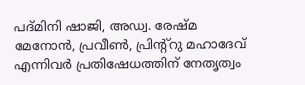പദ്മിനി ഷാജി, അഡ്വ. രേഷ്മ മേനോൻ, പ്രവീൺ, പ്രിന്റ്റു മഹാദേവ് എന്നിവർ പ്രതിഷേധത്തിന് നേതൃത്വം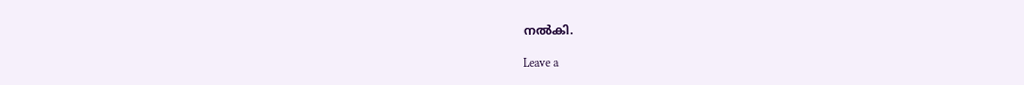നൽകി.

Leave a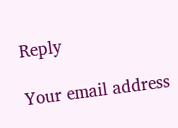Reply

Your email address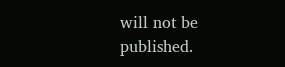will not be published.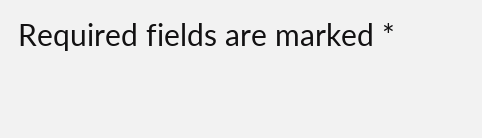Required fields are marked *